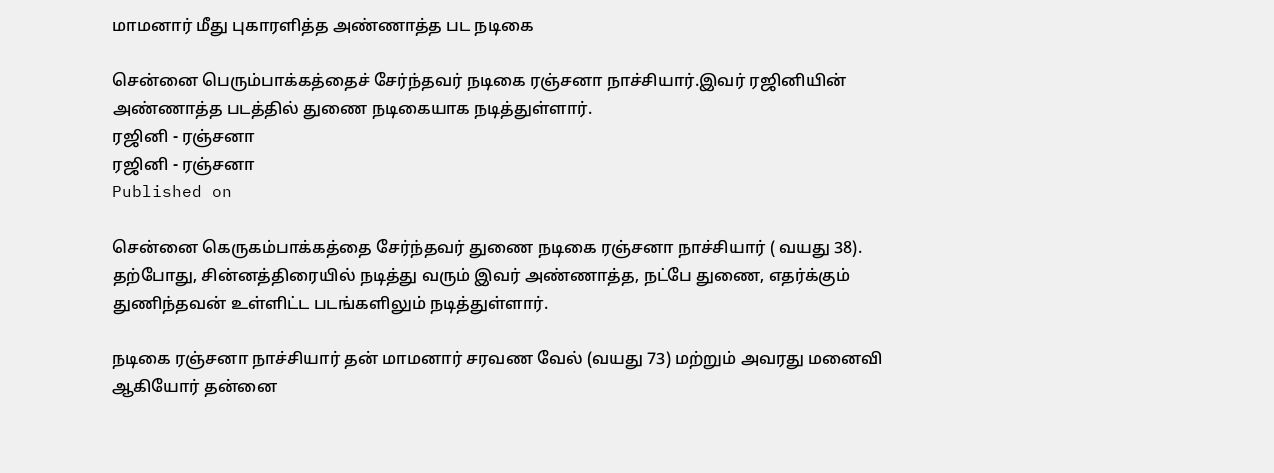மாமனார் மீது புகாரளித்த அண்ணாத்த பட நடிகை

சென்னை பெரும்பாக்கத்தைச் சேர்ந்தவர் நடிகை ரஞ்சனா நாச்சியார்.இவர் ரஜினியின் அண்ணாத்த படத்தில் துணை நடிகையாக நடித்துள்ளார்.
ரஜினி - ரஞ்சனா
ரஜினி - ரஞ்சனா
Published on

சென்னை கெருகம்பாக்கத்தை சேர்ந்தவர் துணை நடிகை ரஞ்சனா நாச்சியார் ( வயது 38). தற்போது, சின்னத்திரையில் நடித்து வரும் இவர் அண்ணாத்த, நட்பே துணை, எதர்க்கும் துணிந்தவன் உள்ளிட்ட படங்களிலும் நடித்துள்ளார்.

நடிகை ரஞ்சனா நாச்சியார் தன் மாமனார் சரவண வேல் (வயது 73) மற்றும் அவரது மனைவி ஆகியோர் தன்னை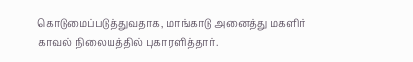கொடுமைப்படுத்துவதாக, மாங்காடு அனைத்து மகளிர் காவல் நிலையத்தில் புகாரளித்தார்.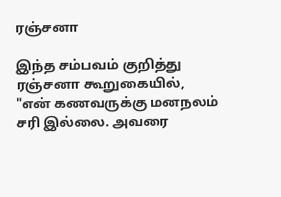ரஞ்சனா

இந்த சம்பவம் குறித்து ரஞ்சனா கூறுகையில், "என் கணவருக்கு மனநலம் சரி இல்லை. அவரை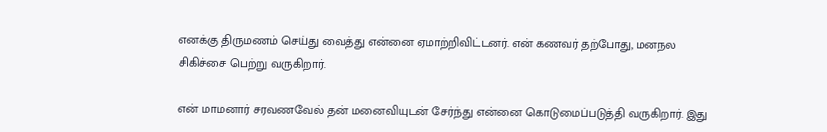எனக்கு திருமணம் செய்து வைத்து என்னை ஏமாற்றிவிட்டனர். என் கணவர் தற்போது, மனநல சிகிச்சை பெற்று வருகிறார்.

என் மாமனார் சரவணவேல் தன் மனைவியுடன் சேர்ந்து என்னை கொடுமைப்படுத்தி வருகிறார். இது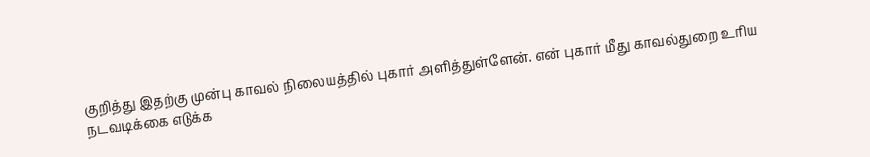குறித்து இதற்கு முன்பு காவல் நிலையத்தில் புகார் அளித்துள்ளேன். என் புகார் மீது காவல்துறை உரிய நடவடிக்கை எடுக்க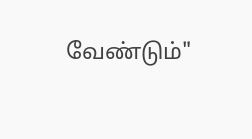வேண்டும்"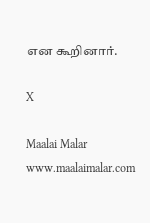என கூறினார்.

X

Maalai Malar
www.maalaimalar.com